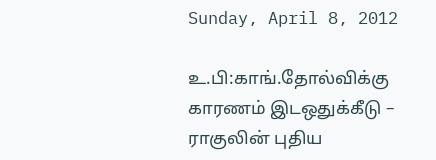Sunday, April 8, 2012

உ.பி:காங்.தோல்விக்கு காரணம் இடஒதுக்கீடு – ராகுலின் புதிய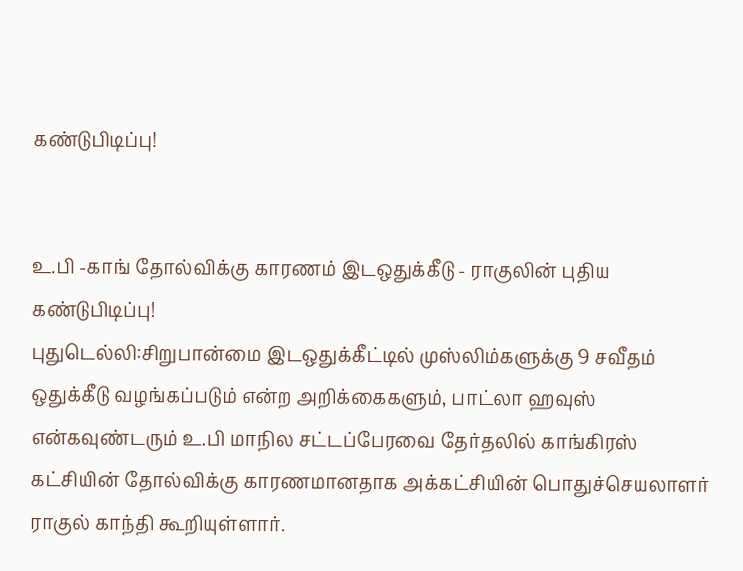கண்டுபிடிப்பு!


உ.பி -காங் தோல்விக்கு காரணம் இடஒதுக்கீடு - ராகுலின் புதிய கண்டுபிடிப்பு!
புதுடெல்லி:சிறுபான்மை இடஒதுக்கீட்டில் முஸ்லிம்களுக்கு 9 சவீதம் ஒதுக்கீடு வழங்கப்படும் என்ற அறிக்கைகளும், பாட்லா ஹவுஸ் என்கவுண்டரும் உ.பி மாநில சட்டப்பேரவை தேர்தலில் காங்கிரஸ் கட்சியின் தோல்விக்கு காரணமானதாக அக்கட்சியின் பொதுச்செயலாளர் ராகுல் காந்தி கூறியுள்ளார்.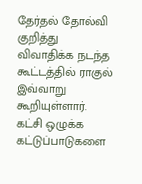தேர்தல் தோல்வி குறித்து விவாதிக்க நடந்த கூட்டத்தில் ராகுல் இவ்வாறு கூறியுள்ளார். கட்சி ஒழுக்க கட்டுப்பாடுகளை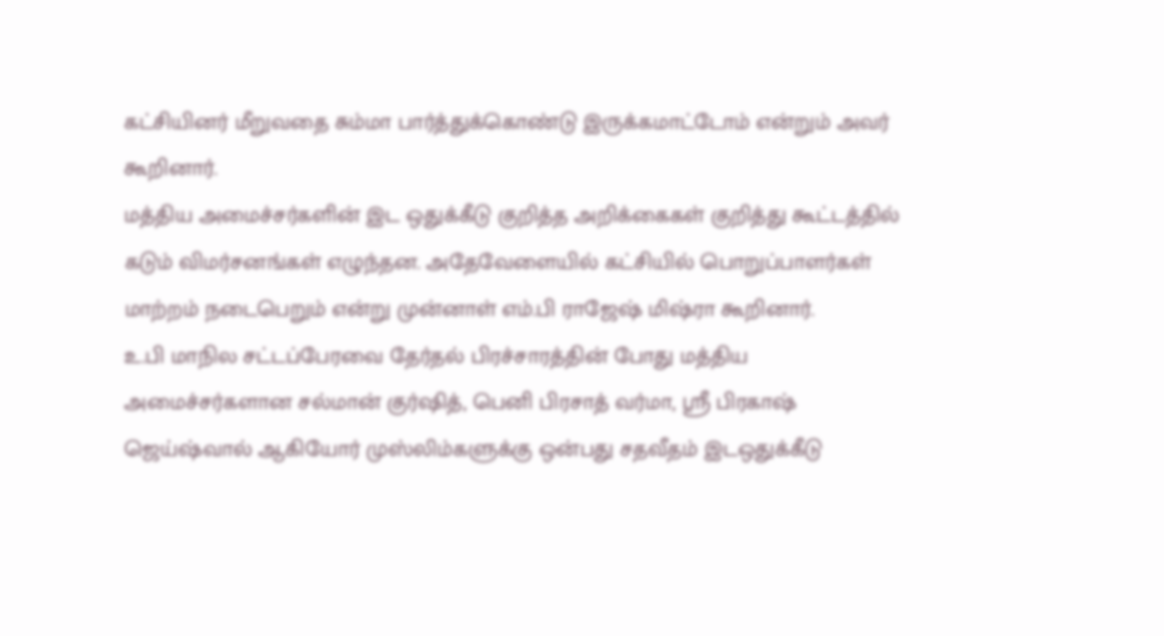கட்சியினர் மீறுவதை சும்மா பார்த்துக்கொண்டு இருக்கமாட்டோம் என்றும் அவர் கூறினார்.
மத்திய அமைச்சர்களின் இட ஒதுக்கீடு குறித்த அறிக்கைகள் குறித்து கூட்டத்தில் கடும் விமர்சனங்கள் எழுந்தன. அதேவேளையில் கட்சியில் பொறுப்பாளர்கள் மாற்றம் நடைபெறும் என்று முன்னாள் எம்.பி ராஜேஷ் மிஷ்ரா கூறினார்.
உ.பி மாநில சட்டப்பேரவை தேர்தல் பிரச்சாரத்தின் போது மத்திய அமைச்சர்களான சல்மான் குர்ஷித், பெனி பிரசாத் வர்மா, ஸ்ரீ பிரகாஷ் ஜெய்ஷ்வால் ஆகியோர் முஸ்லிம்களுக்கு ஒன்பது சதவீதம் இடஒதுக்கீடு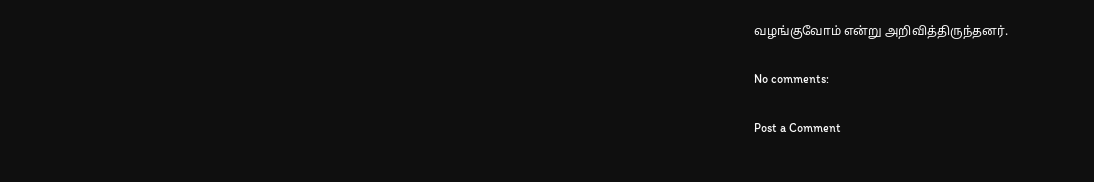வழங்குவோம் என்று அறிவித்திருந்தனர்.

No comments:

Post a Comment